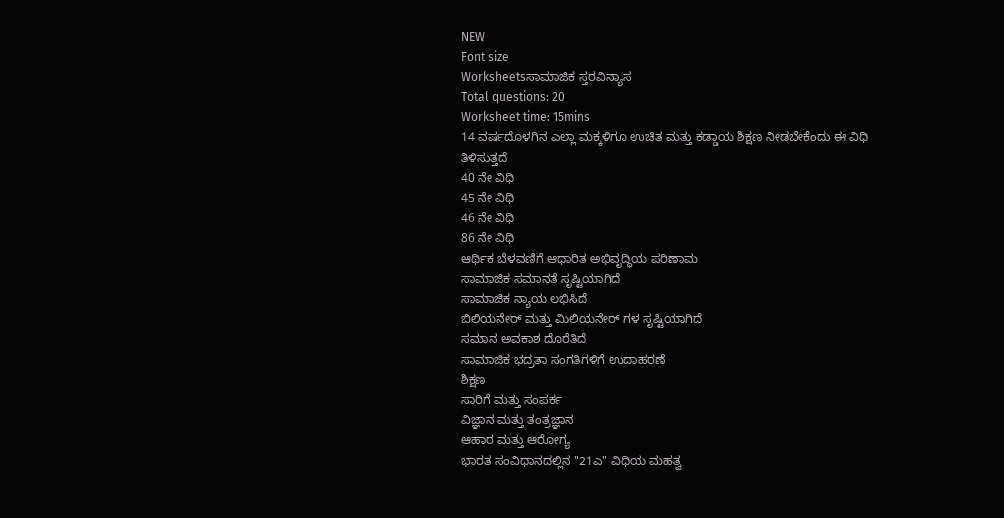NEW
Font size
Worksheetsಸಾಮಾಜಿಕ ಸ್ತರವಿನ್ಯಾಸ
Total questions: 20
Worksheet time: 15mins
14 ವರ್ಷದೊಳಗಿನ ಎಲ್ಲಾ ಮಕ್ಕಳಿಗೂ ಉಚಿತ ಮತ್ತು ಕಡ್ಡಾಯ ಶಿಕ್ಷಣ ನೀಡಬೇಕೆಂದು ಈ ವಿಧಿ ತಿಳಿಸುತ್ತದೆ
40 ನೇ ವಿಧಿ
45 ನೇ ವಿಧಿ
46 ನೇ ವಿಧಿ
86 ನೇ ವಿಧಿ
ಆರ್ಥಿಕ ಬೆಳವಣಿಗೆ ಆಧಾರಿತ ಅಭಿವೃದ್ಧಿಯ ಪರಿಣಾಮ
ಸಾಮಾಜಿಕ ಸಮಾನತೆ ಸೃಷ್ಟಿಯಾಗಿದೆ
ಸಾಮಾಜಿಕ ನ್ಯಾಯ ಲಭಿಸಿದೆ
ಬಿಲಿಯನೇರ್ ಮತ್ತು ಮಿಲಿಯನೇರ್ ಗಳ ಸೃಷ್ಟಿಯಾಗಿದೆ
ಸಮಾನ ಅವಕಾಶ ದೊರೆತಿದೆ
ಸಾಮಾಜಿಕ ಭದ್ರತಾ ಸಂಗತಿಗಳಿಗೆ ಉದಾಹರಣೆ
ಶಿಕ್ಷಣ
ಸಾರಿಗೆ ಮತ್ತು ಸಂಪರ್ಕ
ವಿಜ್ಞಾನ ಮತ್ತು ತಂತ್ರಜ್ಞಾನ
ಆಹಾರ ಮತ್ತು ಆರೋಗ್ಯ
ಭಾರತ ಸಂವಿಧಾನದಲ್ಲಿನ "21ಎ" ವಿಧಿಯ ಮಹತ್ವ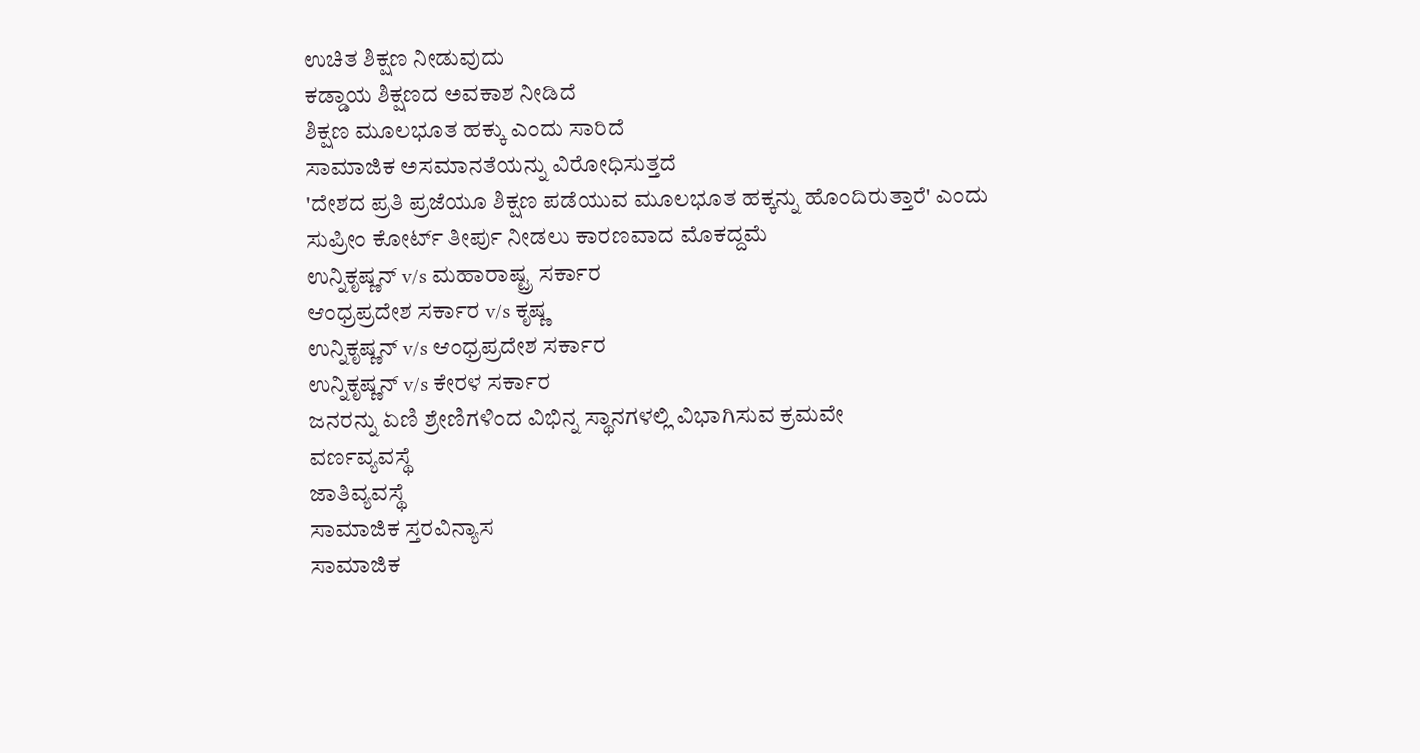ಉಚಿತ ಶಿಕ್ಷಣ ನೀಡುವುದು
ಕಡ್ಡಾಯ ಶಿಕ್ಷಣದ ಅವಕಾಶ ನೀಡಿದೆ
ಶಿಕ್ಷಣ ಮೂಲಭೂತ ಹಕ್ಕು ಎಂದು ಸಾರಿದೆ
ಸಾಮಾಜಿಕ ಅಸಮಾನತೆಯನ್ನು ವಿರೋಧಿಸುತ್ತದೆ
'ದೇಶದ ಪ್ರತಿ ಪ್ರಜೆಯೂ ಶಿಕ್ಷಣ ಪಡೆಯುವ ಮೂಲಭೂತ ಹಕ್ಕನ್ನು ಹೊಂದಿರುತ್ತಾರೆ' ಎಂದು ಸುಪ್ರೀಂ ಕೋರ್ಟ್ ತೀರ್ಪು ನೀಡಲು ಕಾರಣವಾದ ಮೊಕದ್ದಮೆ
ಉನ್ನಿಕೃಷ್ಣನ್ v/s ಮಹಾರಾಷ್ಟ್ರ ಸರ್ಕಾರ
ಆಂಧ್ರಪ್ರದೇಶ ಸರ್ಕಾರ v/s ಕೃಷ್ಣ
ಉನ್ನಿಕೃಷ್ಣನ್ v/s ಆಂಧ್ರಪ್ರದೇಶ ಸರ್ಕಾರ
ಉನ್ನಿಕೃಷ್ಣನ್ v/s ಕೇರಳ ಸರ್ಕಾರ
ಜನರನ್ನು ಏಣಿ ಶ್ರೇಣಿಗಳಿಂದ ವಿಭಿನ್ನ ಸ್ಥಾನಗಳಲ್ಲಿ ವಿಭಾಗಿಸುವ ಕ್ರಮವೇ
ವರ್ಣವ್ಯವಸ್ಥೆ
ಜಾತಿವ್ಯವಸ್ಥೆ
ಸಾಮಾಜಿಕ ಸ್ತರವಿನ್ಯಾಸ
ಸಾಮಾಜಿಕ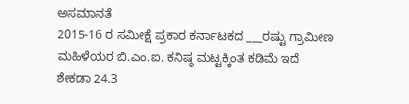ಅಸಮಾನತೆ
2015-16 ರ ಸಮೀಕ್ಷೆ ಪ್ರಕಾರ ಕರ್ನಾಟಕದ ___ರಷ್ಟು ಗ್ರಾಮೀಣ ಮಹಿಳೆಯರ ಬಿ.ಎಂ.ಐ. ಕನಿಷ್ಠ ಮಟ್ಟಕ್ಕಿಂತ ಕಡಿಮೆ ಇದೆ
ಶೇಕಡಾ 24.3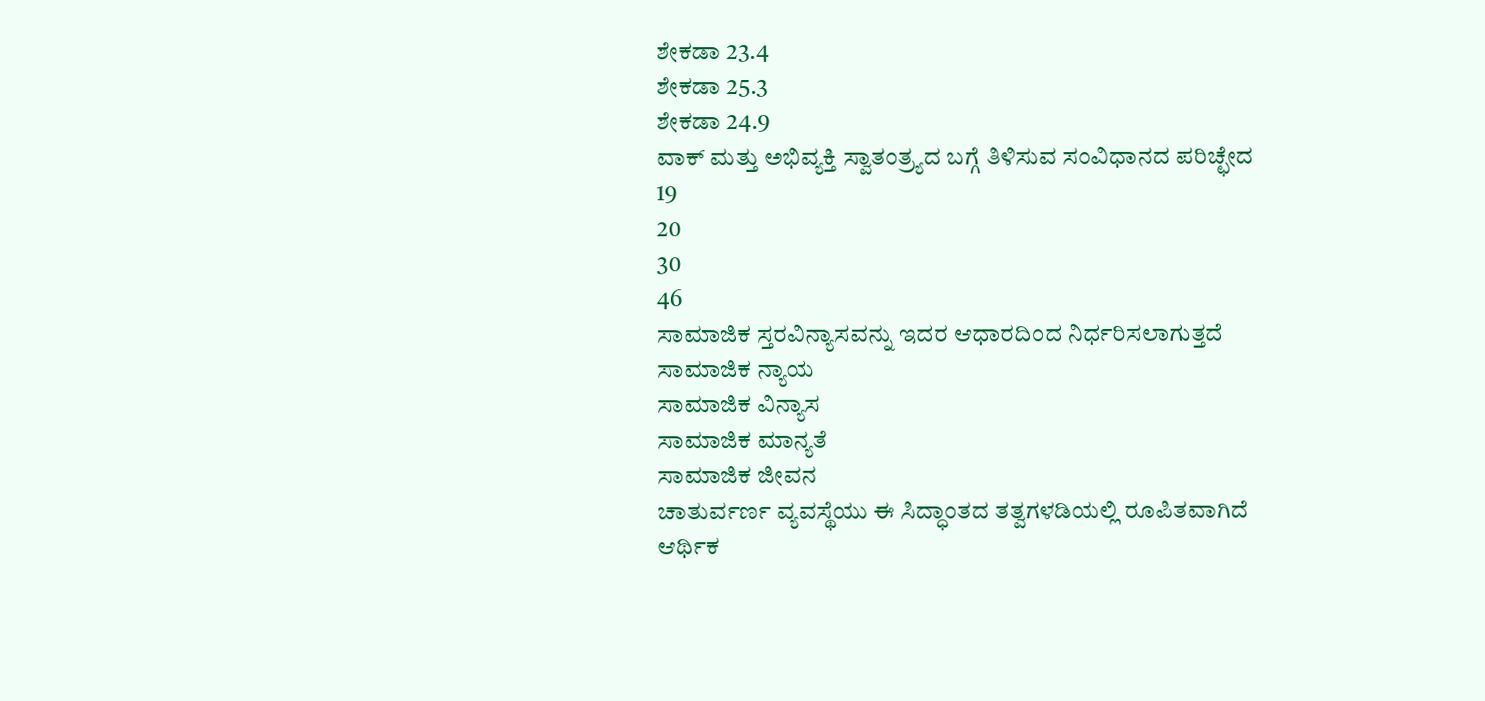ಶೇಕಡಾ 23.4
ಶೇಕಡಾ 25.3
ಶೇಕಡಾ 24.9
ವಾಕ್ ಮತ್ತು ಅಭಿವ್ಯಕ್ತಿ ಸ್ವಾತಂತ್ರ್ಯದ ಬಗ್ಗೆ ತಿಳಿಸುವ ಸಂವಿಧಾನದ ಪರಿಚ್ಛೇದ
19
20
30
46
ಸಾಮಾಜಿಕ ಸ್ತರವಿನ್ಯಾಸವನ್ನು ಇದರ ಆಧಾರದಿಂದ ನಿರ್ಧರಿಸಲಾಗುತ್ತದೆ
ಸಾಮಾಜಿಕ ನ್ಯಾಯ
ಸಾಮಾಜಿಕ ವಿನ್ಯಾಸ
ಸಾಮಾಜಿಕ ಮಾನ್ಯತೆ
ಸಾಮಾಜಿಕ ಜೀವನ
ಚಾತುರ್ವರ್ಣ ವ್ಯವಸ್ಥೆಯು ಈ ಸಿದ್ಧಾಂತದ ತತ್ವಗಳಡಿಯಲ್ಲಿ ರೂಪಿತವಾಗಿದೆ
ಆರ್ಥಿಕ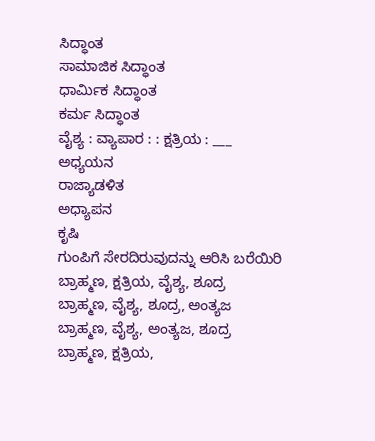ಸಿದ್ಧಾಂತ
ಸಾಮಾಜಿಕ ಸಿದ್ಧಾಂತ
ಧಾರ್ಮಿಕ ಸಿದ್ಧಾಂತ
ಕರ್ಮ ಸಿದ್ಧಾಂತ
ವೈಶ್ಯ : ವ್ಯಾಪಾರ : : ಕ್ಷತ್ರಿಯ : ___
ಅಧ್ಯಯನ
ರಾಜ್ಯಾಡಳಿತ
ಅಧ್ಯಾಪನ
ಕೃಷಿ
ಗುಂಪಿಗೆ ಸೇರದಿರುವುದನ್ನು ಆರಿಸಿ ಬರೆಯಿರಿ
ಬ್ರಾಹ್ಮಣ, ಕ್ಷತ್ರಿಯ, ವೈಶ್ಯ, ಶೂದ್ರ
ಬ್ರಾಹ್ಮಣ, ವೈಶ್ಯ, ಶೂದ್ರ, ಅಂತ್ಯಜ
ಬ್ರಾಹ್ಮಣ, ವೈಶ್ಯ, ಅಂತ್ಯಜ, ಶೂದ್ರ
ಬ್ರಾಹ್ಮಣ, ಕ್ಷತ್ರಿಯ,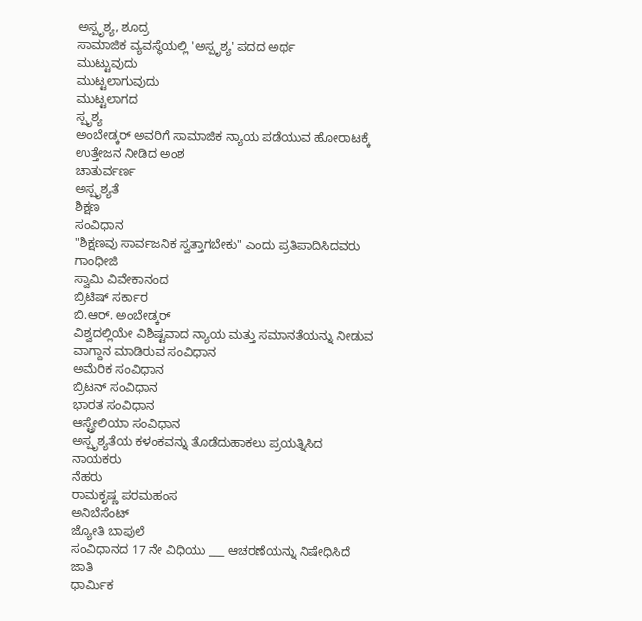ಅಸ್ಪೃಶ್ಯ, ಶೂದ್ರ
ಸಾಮಾಜಿಕ ವ್ಯವಸ್ಥೆಯಲ್ಲಿ 'ಅಸ್ಪೃಶ್ಯ' ಪದದ ಅರ್ಥ
ಮುಟ್ಟುವುದು
ಮುಟ್ಟಲಾಗುವುದು
ಮುಟ್ಟಲಾಗದ
ಸ್ಪೃಶ್ಯ
ಅಂಬೇಡ್ಕರ್ ಅವರಿಗೆ ಸಾಮಾಜಿಕ ನ್ಯಾಯ ಪಡೆಯುವ ಹೋರಾಟಕ್ಕೆ ಉತ್ತೇಜನ ನೀಡಿದ ಅಂಶ
ಚಾತುರ್ವರ್ಣ
ಅಸ್ಪೃಶ್ಯತೆ
ಶಿಕ್ಷಣ
ಸಂವಿಧಾನ
"ಶಿಕ್ಷಣವು ಸಾರ್ವಜನಿಕ ಸ್ವತ್ತಾಗಬೇಕು" ಎಂದು ಪ್ರತಿಪಾದಿಸಿದವರು
ಗಾಂಧೀಜಿ
ಸ್ವಾಮಿ ವಿವೇಕಾನಂದ
ಬ್ರಿಟಿಷ್ ಸರ್ಕಾರ
ಬಿ.ಆರ್. ಅಂಬೇಡ್ಕರ್
ವಿಶ್ವದಲ್ಲಿಯೇ ವಿಶಿಷ್ಟವಾದ ನ್ಯಾಯ ಮತ್ತು ಸಮಾನತೆಯನ್ನು ನೀಡುವ ವಾಗ್ದಾನ ಮಾಡಿರುವ ಸಂವಿಧಾನ
ಅಮೆರಿಕ ಸಂವಿಧಾನ
ಬ್ರಿಟನ್ ಸಂವಿಧಾನ
ಭಾರತ ಸಂವಿಧಾನ
ಆಸ್ಟ್ರೇಲಿಯಾ ಸಂವಿಧಾನ
ಅಸ್ಪೃಶ್ಯತೆಯ ಕಳಂಕವನ್ನು ತೊಡೆದುಹಾಕಲು ಪ್ರಯತ್ನಿಸಿದ ನಾಯಕರು
ನೆಹರು
ರಾಮಕೃಷ್ಣ ಪರಮಹಂಸ
ಅನಿಬೆಸೆಂಟ್
ಜ್ಯೋತಿ ಬಾಪುಲೆ
ಸಂವಿಧಾನದ 17 ನೇ ವಿಧಿಯು ___ ಆಚರಣೆಯನ್ನು ನಿಷೇಧಿಸಿದೆ
ಜಾತಿ
ಧಾರ್ಮಿಕ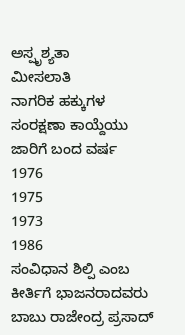ಅಸ್ಪೃಶ್ಯತಾ
ಮೀಸಲಾತಿ
ನಾಗರಿಕ ಹಕ್ಕುಗಳ ಸಂರಕ್ಷಣಾ ಕಾಯ್ದೆಯು ಜಾರಿಗೆ ಬಂದ ವರ್ಷ
1976
1975
1973
1986
ಸಂವಿಧಾನ ಶಿಲ್ಪಿ ಎಂಬ ಕೀರ್ತಿಗೆ ಭಾಜನರಾದವರು
ಬಾಬು ರಾಜೇಂದ್ರ ಪ್ರಸಾದ್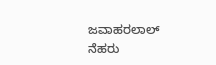ಜವಾಹರಲಾಲ್ ನೆಹರು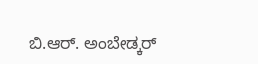ಬಿ.ಆರ್. ಅಂಬೇಡ್ಕರ್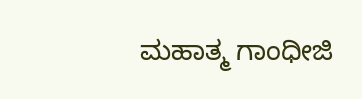ಮಹಾತ್ಮ ಗಾಂಧೀಜಿ